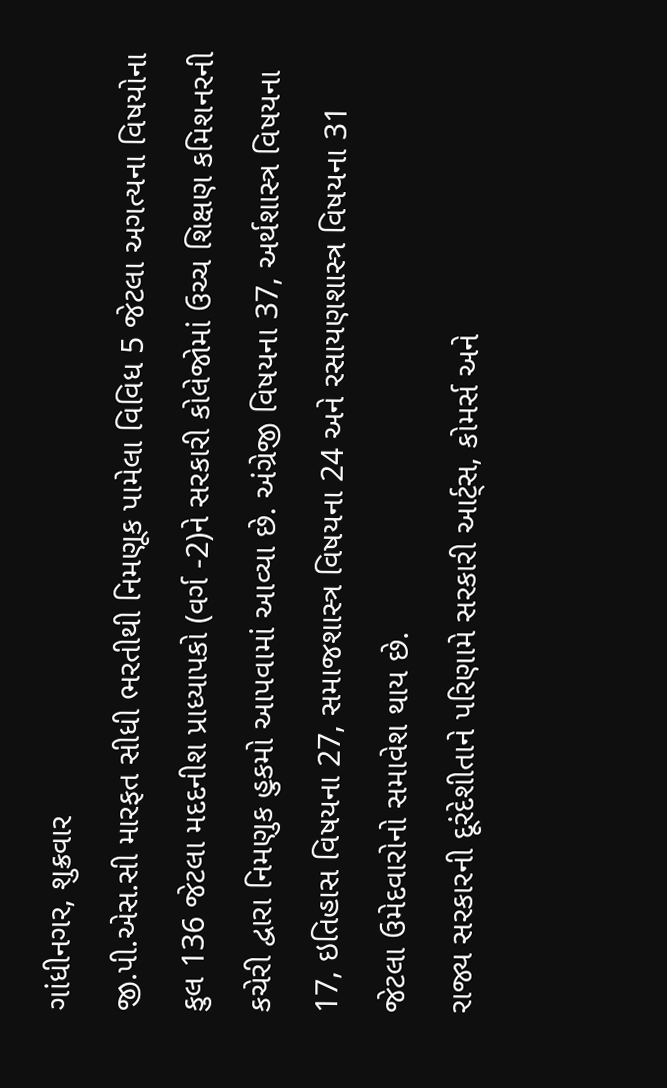ગાંધીનગર, શુક્રવાર
જી.પી.એસ.સી મારફત સીધી ભરતીથી નિમણૂક પામેલા વિવિધ 5 જેટલા અગત્યના વિષયોના કુલ 136 જેટલા મદદનીશ પ્રાધ્યાપકો (વર્ગ -2)ને સરકારી કોલેજોમાં ઉચ્ચ શિક્ષણ કમિશનરની કચેરી દ્વારા નિમણુક હુકમો આપવામાં આવ્યા છે. અંગ્રેજી વિષયના 37, અર્થશાસ્ત્ર વિષયના 17, ઇતિહાસ વિષયના 27, સમાજશાસ્ત્ર વિષયના 24 અને રસાયણશાસ્ત્ર વિષયના 31 જેટલા ઉમેદવારોનો સમાવેશ થાય છે.
રાજ્ય સરકારની દૂરંદેશીતાને પરિણામે સરકારી આર્ટ્સ, કોમર્સ અને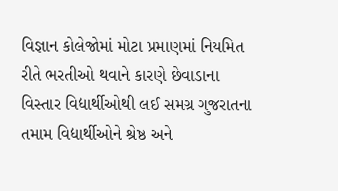વિજ્ઞાન કોલેજોમાં મોટા પ્રમાણમાં નિયમિત રીતે ભરતીઓ થવાને કારણે છેવાડાના વિસ્તાર વિદ્યાર્થીઓથી લઈ સમગ્ર ગુજરાતના તમામ વિદ્યાર્થીઓને શ્રેષ્ઠ અને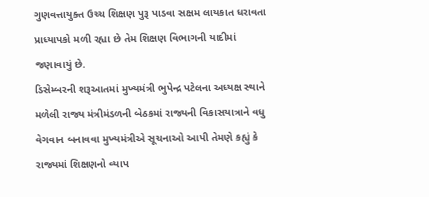ગુણવત્તાયુક્ત ઉચ્ચ શિક્ષણ પુરૂ પાડવા સક્ષમ લાયકાત ધરાવતા પ્રાધ્યાપકો મળી રહ્યા છે તેમ શિક્ષણ વિભાગની યાદીમાં જણાવાયું છે.
ડિસેમ્બરની શરૂઆતમાં મુખ્યમંત્રી ભુપેન્દ્ર પટેલના અધ્યક્ષ સ્થાને મળેલી રાજ્ય મંત્રીમંડળની બેઠકમાં રાજ્યની વિકાસયાત્રાને વધુ વેગવાન બનાવવા મુખ્યમંત્રીએ સૂચનાઓ આપી તેમણે કહ્યું કે રાજ્યમાં શિક્ષણનો વ્યાપ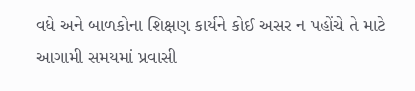વધે અને બાળકોના શિક્ષણ કાર્યને કોઈ અસર ન પહોંચે તે માટે આગામી સમયમાં પ્રવાસી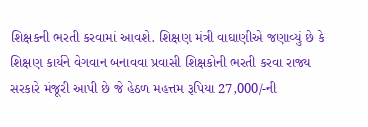શિક્ષકની ભરતી કરવામાં આવશે. શિક્ષણ મંત્રી વાઘાણીએ જણાવ્યું છે કે શિક્ષણ કાર્યને વેગવાન બનાવવા પ્રવાસી શિક્ષકોની ભરતી કરવા રાજ્ય સરકારે મંજૂરી આપી છે જે હેઠળ મહત્તમ રૂપિયા 27,000/-ની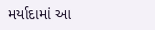મર્યાદામાં આ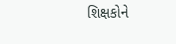શિક્ષકોને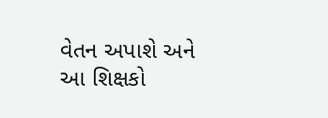વેતન અપાશે અને આ શિક્ષકો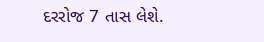દરરોજ 7 તાસ લેશે.